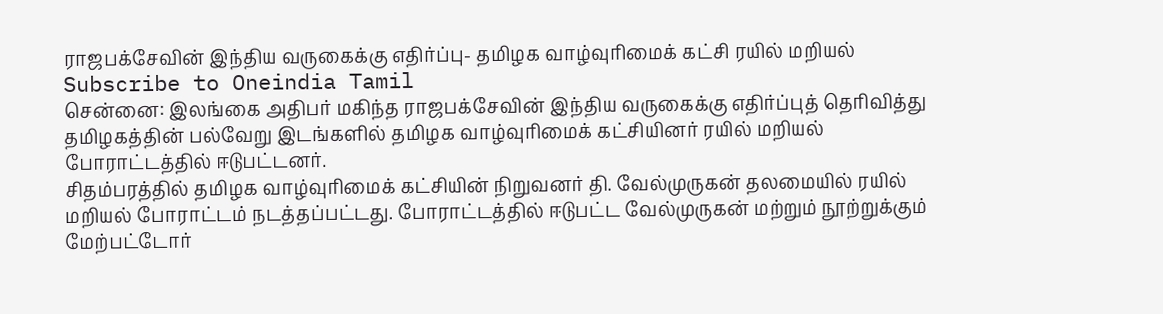ராஜபக்சேவின் இந்திய வருகைக்கு எதிர்ப்பு- தமிழக வாழ்வுரிமைக் கட்சி ரயில் மறியல்
Subscribe to Oneindia Tamil
சென்னை: இலங்கை அதிபர் மகிந்த ராஜபக்சேவின் இந்திய வருகைக்கு எதிர்ப்புத் தெரிவித்து தமிழகத்தின் பல்வேறு இடங்களில் தமிழக வாழ்வுரிமைக் கட்சியினர் ரயில் மறியல் போராட்டத்தில் ஈடுபட்டனர்.
சிதம்பரத்தில் தமிழக வாழ்வுரிமைக் கட்சியின் நிறுவனர் தி. வேல்முருகன் தலமையில் ரயில் மறியல் போராட்டம் நடத்தப்பட்டது. போராட்டத்தில் ஈடுபட்ட வேல்முருகன் மற்றும் நூற்றுக்கும் மேற்பட்டோர்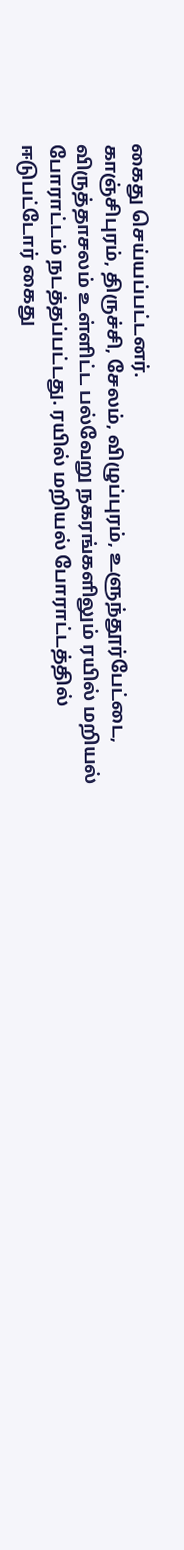கைது செய்யப்பட்டனர்.
காஞ்சிபுரம், திருச்சி, சேலம், விழுப்புரம், உளுந்தூர்பேட்டை, விருத்தாசலம் உள்ளிட்ட பல்வேறு நகரங்களிலும் ரயில் மறியல் போராட்டம் நடத்தப்பட்டது. ரயில் மறியல் போராட்டத்தில் ஈடுபட்டோர் கைது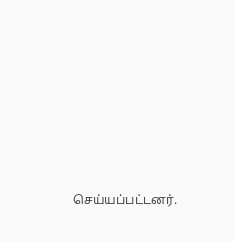செய்யப்பட்டனர்.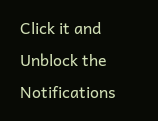Click it and Unblock the Notifications